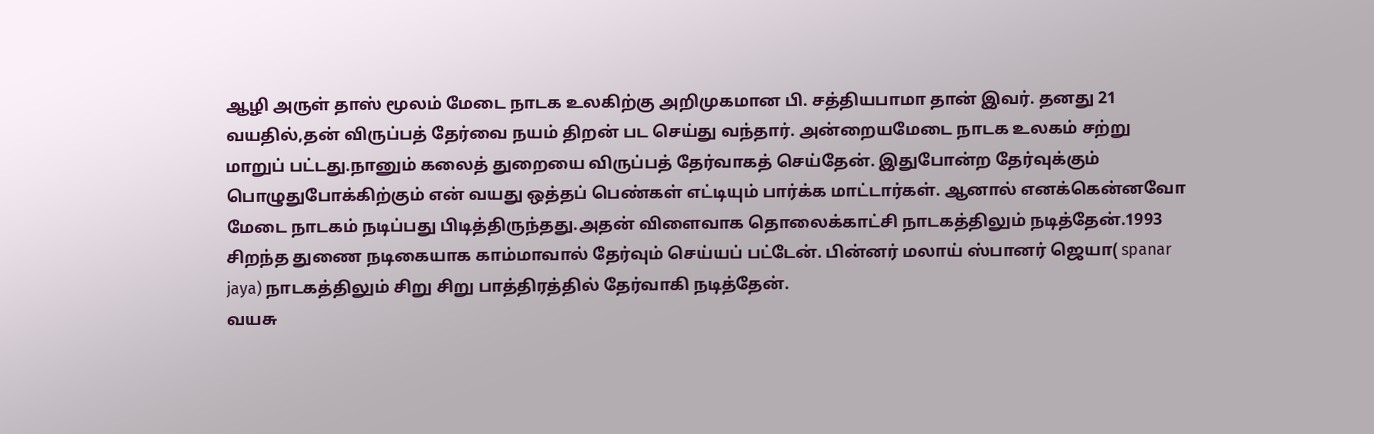ஆழி அருள் தாஸ் மூலம் மேடை நாடக உலகிற்கு அறிமுகமான பி. சத்தியபாமா தான் இவர். தனது 21 வயதில்,தன் விருப்பத் தேர்வை நயம் திறன் பட செய்து வந்தார். அன்றையமேடை நாடக உலகம் சற்று மாறுப் பட்டது.நானும் கலைத் துறையை விருப்பத் தேர்வாகத் செய்தேன். இதுபோன்ற தேர்வுக்கும்
பொழுதுபோக்கிற்கும் என் வயது ஒத்தப் பெண்கள் எட்டியும் பார்க்க மாட்டார்கள். ஆனால் எனக்கென்னவோ மேடை நாடகம் நடிப்பது பிடித்திருந்தது.அதன் விளைவாக தொலைக்காட்சி நாடகத்திலும் நடித்தேன்.1993 சிறந்த துணை நடிகையாக காம்மாவால் தேர்வும் செய்யப் பட்டேன். பின்னர் மலாய் ஸ்பானர் ஜெயா( spanar jaya) நாடகத்திலும் சிறு சிறு பாத்திரத்தில் தேர்வாகி நடித்தேன்.
வயசு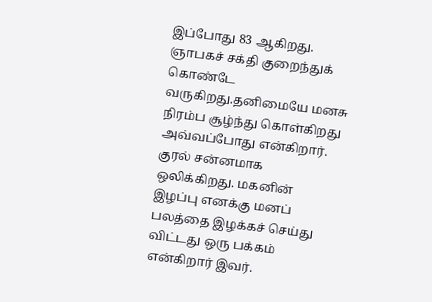இப்போது 83 ஆகிறது. ஞாபகச் சக்தி குறைந்துக் கொண்டே வருகிறது.தனிமையே மனசு நிரம்ப சூழ்ந்து கொள்கிறது அவ்வப்போது என்கிறார். குரல் சன்னமாக ஒலிக்கிறது. மகனின் இழப்பு எனக்கு மனப் பலத்தை இழக்கச் செய்து விட்டது ஒரு பக்கம் என்கிறார் இவர்.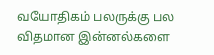வயோதிகம் பலருக்கு பல விதமான இன்னல்களை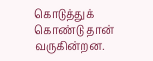கொடுத்துக் கொண்டு தான் வருகின்றன.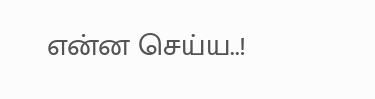என்ன செய்ய..!